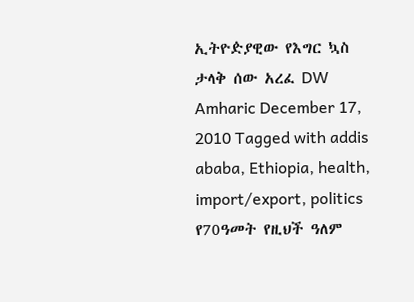ኢትዮዽያዊው የእግር ኳስ ታላቅ ሰው አረፈ DW Amharic December 17, 2010 Tagged with addis ababa, Ethiopia, health, import/export, politics የ70ዓመት የዚህች ዓለም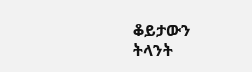ቆይታውን ትላንት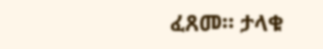ፈጸመ። ታላቁ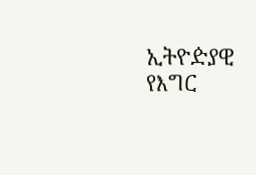ኢትዮዽያዊ የእግር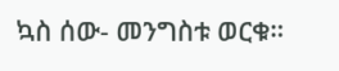ኳስ ሰው- መንግስቱ ወርቁ።